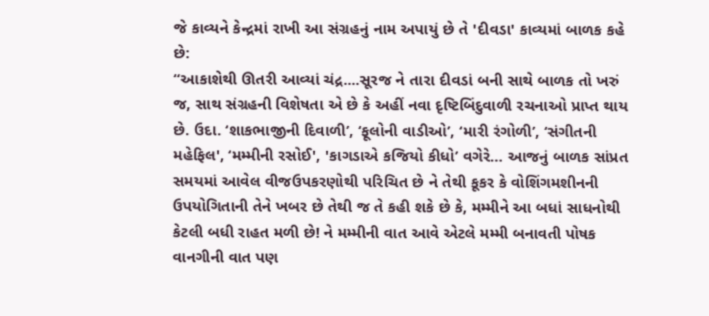જે કાવ્યને કેન્દ્રમાં રાખી આ સંગ્રહનું નામ અપાયું છે તે 'દીવડા' કાવ્યમાં બાળક કહે છે:
“આકાશેથી ઊતરી આવ્યાં ચંદ્ર....સૂરજ ને તારા દીવડાં બની સાથે બાળક તો ખરું જ, સાથ સંગ્રહની વિશેષતા એ છે કે અહીં નવા દૃષ્ટિબિંદુવાળી રચનાઓ પ્રાપ્ત થાય છે. ઉદા. ‘શાકભાજીની દિવાળી’, ‘ફૂલોની વાડીઓ’, ‘મારી રંગોળી’, ‘સંગીતની મહેફિલ', ‘મમ્મીની રસોઈ', 'કાગડાએ કજિયો કીધો’ વગેરે… આજનું બાળક સાંપ્રત સમયમાં આવેલ વીજઉપકરણોથી પરિચિત છે ને તેથી કૂકર કે વોશિંગમશીનની ઉપયોગિતાની તેને ખબર છે તેથી જ તે કહી શકે છે કે, મમ્મીને આ બધાં સાધનોથી કેટલી બધી રાહત મળી છે! ને મમ્મીની વાત આવે એટલે મમ્મી બનાવતી પોષક વાનગીની વાત પણ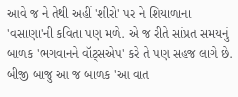આવે જ ને તેથી અહીં 'શીરો' પર ને શિયાળાના 'વસાણા'ની કવિતા પણ મળે. એ જ રીતે સાંપ્રત સમયનું બાળક 'ભગવાનને વૉટ્સએપ' કરે તે પણ સહજ લાગે છે. બીજી બાજુ આ જ બાળક 'આ વાત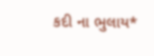કદી ના ભુલાય*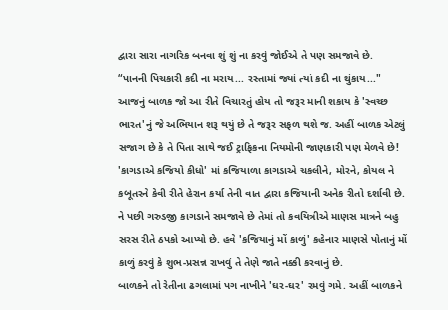દ્વારા સારા નાગરિક બનવા શું શું ના કરવું જોઈએ તે પણ સમજાવે છે.
“પાનની પિચકારી કદી ના મરાય... રસ્તામાં જ્યાં ત્યાં કદી ના થુંકાય..."
આજનું બાળક જો આ રીતે વિચારતું હોય તો જરૂર માની શકાય કે 'સ્વચ્છ ભારત'નું જે અભિયાન શરૂ થયું છે તે જરૂર સફળ થશે જ. અહીં બાળક એટલું સજાગ છે કે તે પિતા સાથે જઈ ટ્રાફિકના નિયમોની જાણકારી પણ મેળવે છે! 'કાગડાએ કજિયો કીધો' માં કજિયાળા કાગડાએ ચકલીને, મોરને, કોયલ ને કબૂતરને કેવી રીતે હેરાન કર્યા તેની વાત દ્વારા કજિયાની અનેક રીતો દર્શાવી છે. ને પછી ગરુડજી કાગડાને સમજાવે છે તેમાં તો કવયિત્રીએ માણસ માત્રને બહુ સરસ રીતે ઠપકો આપ્યો છે. હવે 'કજિયાનું મોં કાળું' કહેનાર માણસે પોતાનું મોં કાળું કરવું કે શુભ-પ્રસન્ન રાખવું તે તેણે જાતે નક્કી કરવાનું છે.
બાળકને તો રેતીના ઢગલામાં પગ નાખીને 'ઘર-ઘર' રમવું ગમે. અહીં બાળકને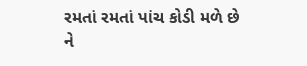રમતાં રમતાં પાંચ કોડી મળે છે ને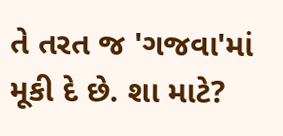તે તરત જ 'ગજવા'માં મૂકી દે છે. શા માટે?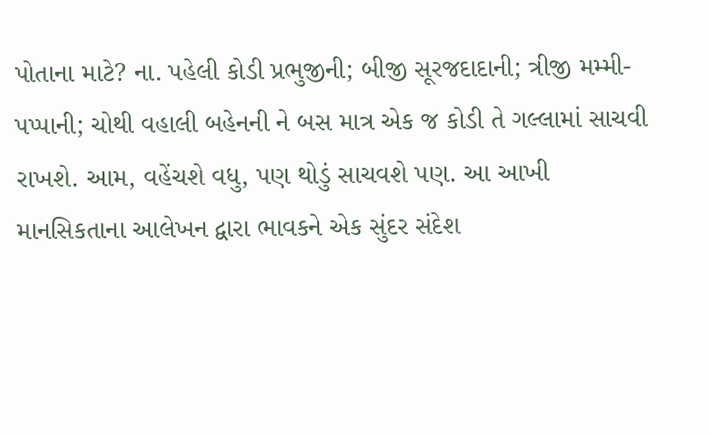પોતાના માટે? ના. પહેલી કોડી પ્રભુજીની; બીજી સૂરજદાદાની; ત્રીજી મમ્મી-પપ્પાની; ચોથી વહાલી બહેનની ને બસ માત્ર એક જ કોડી તે ગલ્લામાં સાચવી રાખશે. આમ, વહેંચશે વધુ, પણ થોડું સાચવશે પણ. આ આખી માનસિકતાના આલેખન દ્વારા ભાવકને એક સુંદર સંદેશ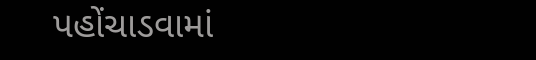પહોંચાડવામાં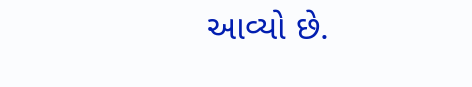આવ્યો છે.